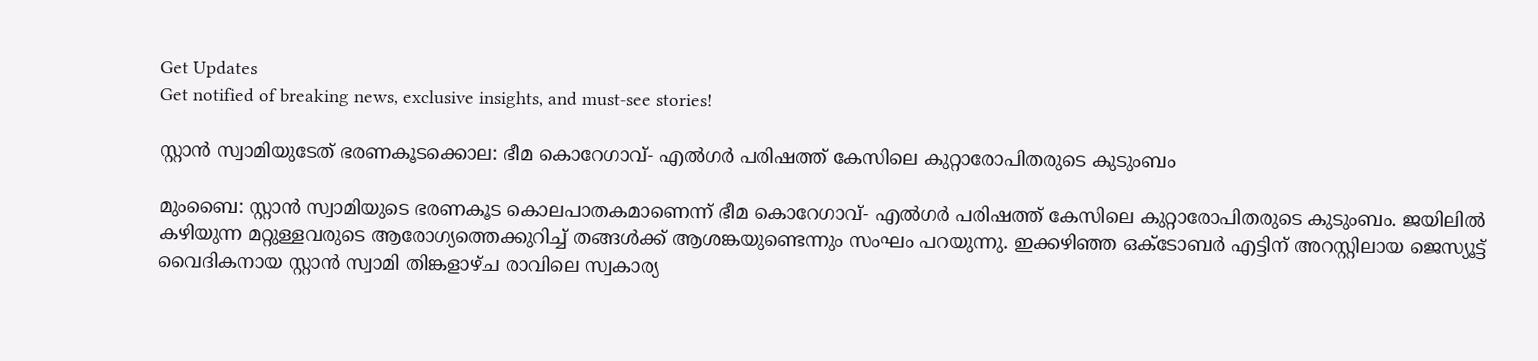Get Updates
Get notified of breaking news, exclusive insights, and must-see stories!

സ്റ്റാൻ സ്വാമിയുടേത് ഭരണകൂടക്കൊല: ഭീമ കൊറേഗാവ്- എൽഗർ പരിഷത്ത് കേസിലെ കുറ്റാരോപിതരുടെ കുടുംബം

മുംബൈ: സ്റ്റാൻ സ്വാമിയുടെ ഭരണകൂട കൊലപാതകമാണെന്ന് ഭീമ കൊറേഗാവ്- എൽഗർ പരിഷത്ത് കേസിലെ കുറ്റാരോപിതരുടെ കുടുംബം. ജയിലിൽ കഴിയുന്ന മറ്റുള്ളവരുടെ ആരോഗ്യത്തെക്കുറിച്ച് തങ്ങൾക്ക് ആശങ്കയുണ്ടെന്നും സംഘം പറയുന്നു. ഇക്കഴിഞ്ഞ ഒക്ടോബർ എട്ടിന് അറസ്റ്റിലായ ജെസ്യൂട്ട് വൈദികനായ സ്റ്റാൻ സ്വാമി തിങ്കളാഴ്ച രാവിലെ സ്വകാര്യ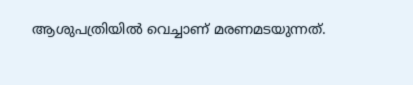ആശുപത്രിയിൽ വെച്ചാണ് മരണമടയുന്നത്.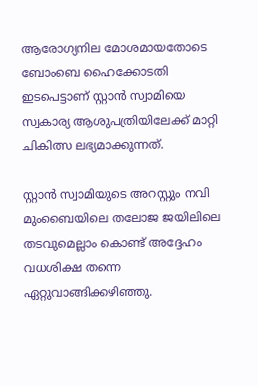ആരോഗ്യനില മോശമായതോടെ ബോംബെ ഹൈക്കോടതി ഇടപെട്ടാണ് സ്റ്റാൻ സ്വാമിയെ സ്വകാര്യ ആശുപത്രിയിലേക്ക് മാറ്റി ചികിത്സ ലഭ്യമാക്കുന്നത്.

സ്റ്റാൻ സ്വാമിയുടെ അറസ്റ്റും നവി മുംബൈയിലെ തലോജ ജയിലിലെ തടവുമെല്ലാം കൊണ്ട് അദ്ദേഹം വധശിക്ഷ തന്നെ ഏറ്റുവാങ്ങിക്കഴിഞ്ഞു.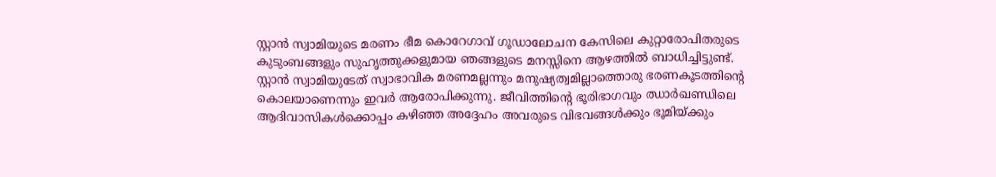സ്റ്റാൻ സ്വാമിയുടെ മരണം ഭീമ കൊറേഗാവ് ഗൂഡാലോചന കേസിലെ കുറ്റാരോപിതരുടെ കുടുംബങ്ങളും സുഹൃത്തുക്കളുമായ ഞങ്ങളുടെ മനസ്സിനെ ആഴത്തിൽ ബാധിച്ചിട്ടുണ്ട്. സ്റ്റാൻ സ്വാമിയുടേത് സ്വാഭാവിക മരണമല്ലന്നും മനുഷ്യത്വമില്ലാത്തൊരു ഭരണകൂടത്തിന്റെ കൊലയാണെന്നും ഇവർ ആരോപിക്കുന്നു. ജീവിത്തിന്റെ ഭൂരിഭാഗവും ഝാർഖണ്ഡിലെ ആദിവാസികൾക്കൊപ്പം കഴിഞ്ഞ അദ്ദേഹം അവരുടെ വിഭവങ്ങൾക്കും ഭൂമിയ്ക്കും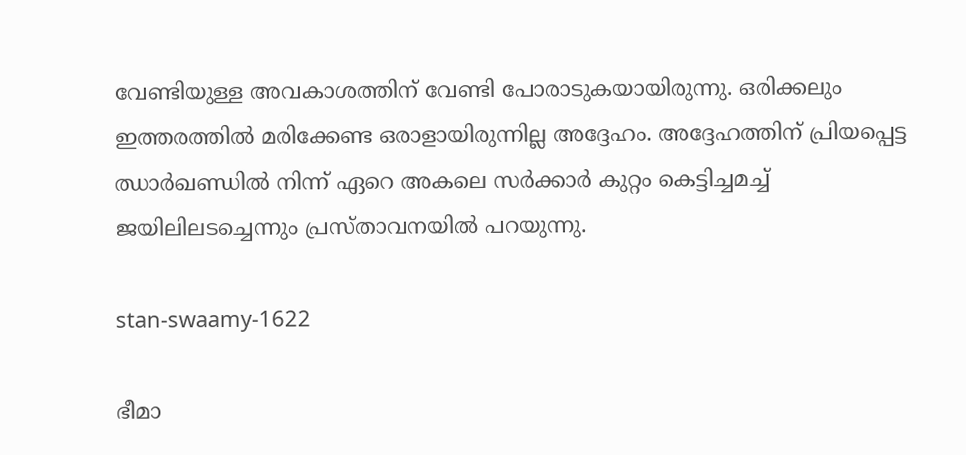വേണ്ടിയുള്ള അവകാശത്തിന് വേണ്ടി പോരാടുകയായിരുന്നു. ഒരിക്കലും ഇത്തരത്തിൽ മരിക്കേണ്ട ഒരാളായിരുന്നില്ല അദ്ദേഹം. അദ്ദേഹത്തിന് പ്രിയപ്പെട്ട ഝാർഖണ്ഡിൽ നിന്ന് ഏറെ അകലെ സർക്കാർ കുറ്റം കെട്ടിച്ചമച്ച് ജയിലിലടച്ചെന്നും പ്രസ്താവനയിൽ പറയുന്നു.

stan-swaamy-1622

ഭീമാ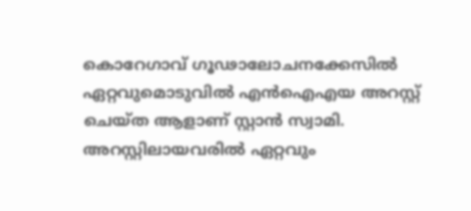കൊറേഗാവ് ഗൂഢാലോചനക്കേസിൽ ഏറ്റവുമൊടുവിൽ എൻഐഎയ അറസ്റ്റ് ചെയ്ത ആളാണ് സ്റ്റാൻ സ്വാമി. അറസ്റ്റിലായവരിൽ ഏറ്റവും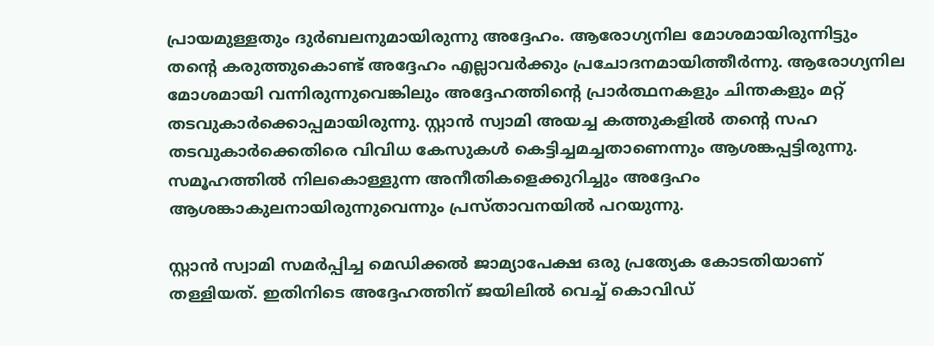പ്രായമുള്ളതും ദുർബലനുമായിരുന്നു അദ്ദേഹം. ആരോഗ്യനില മോശമായിരുന്നിട്ടും തന്റെ കരുത്തുകൊണ്ട് അദ്ദേഹം എല്ലാവർക്കും പ്രചോദനമായിത്തീർന്നു. ആരോഗ്യനില മോശമായി വന്നിരുന്നുവെങ്കിലും അദ്ദേഹത്തിന്റെ പ്രാർത്ഥനകളും ചിന്തകളും മറ്റ് തടവുകാർക്കൊപ്പമായിരുന്നു. സ്റ്റാൻ സ്വാമി അയച്ച കത്തുകളിൽ തന്റെ സഹ തടവുകാർക്കെതിരെ വിവിധ കേസുകൾ കെട്ടിച്ചമച്ചതാണെന്നും ആശങ്കപ്പട്ടിരുന്നു. സമൂഹത്തിൽ നിലകൊള്ളുന്ന അനീതികളെക്കുറിച്ചും അദ്ദേഹം ആശങ്കാകുലനായിരുന്നുവെന്നും പ്രസ്താവനയിൽ പറയുന്നു.

സ്റ്റാൻ സ്വാമി സമർപ്പിച്ച മെഡിക്കൽ ജാമ്യാപേക്ഷ ഒരു പ്രത്യേക കോടതിയാണ് തള്ളിയത്. ഇതിനിടെ അദ്ദേഹത്തിന് ജയിലിൽ വെച്ച് കൊവിഡ്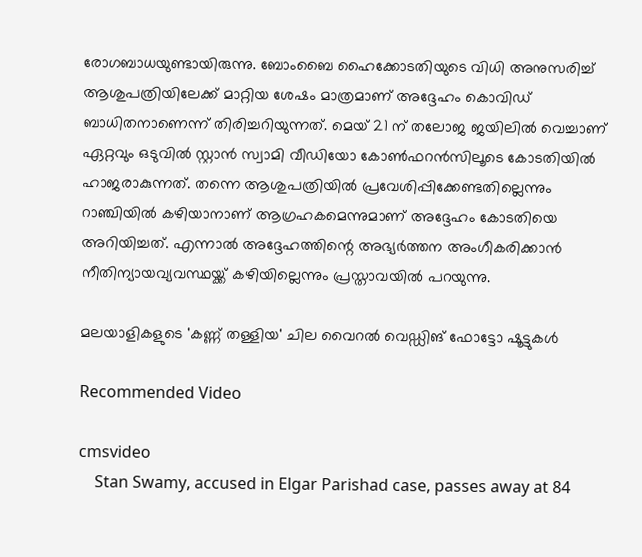രോഗബാധയുണ്ടായിരുന്നു. ബോംബൈ ഹൈക്കോടതിയുടെ വിധി അനുസരിച്ച് ആശുപത്രിയിലേക്ക് മാറ്റിയ ശേഷം മാത്രമാണ് അദ്ദേഹം കൊവിഡ് ബാധിതനാണെന്ന് തിരിച്ചറിയുന്നത്. മെയ് 21 ന് തലോജ ജയിലിൽ വെച്ചാണ് ഏറ്റവും ഒടുവിൽ സ്റ്റാൻ സ്വാമി വീഡിയോ കോൺഫറൻസിലൂടെ കോടതിയിൽ ഹാജരാകുന്നത്. തന്നെ ആശുപത്രിയിൽ പ്രവേശിപ്പിക്കേണ്ടതില്ലെന്നും റാഞ്ചിയിൽ കഴിയാനാണ് ആഗ്രഹകമെന്നുമാണ് അദ്ദേഹം കോടതിയെ അറിയിച്ചത്. എന്നാൽ അദ്ദേഹത്തിന്റെ അഭ്യർത്തന അംഗീകരിക്കാൻ നീതിന്യായവ്യവസ്ഥയ്ക്ക് കഴിയില്ലെന്നും പ്രസ്താവയിൽ പറയുന്നു.

മലയാളികളുടെ 'കണ്ണ് തള്ളിയ' ചില വൈറല്‍ വെഡ്ഡിങ് ഫോട്ടോ ഷൂട്ടുകള്‍

Recommended Video

cmsvideo
    Stan Swamy, accused in Elgar Parishad case, passes away at 84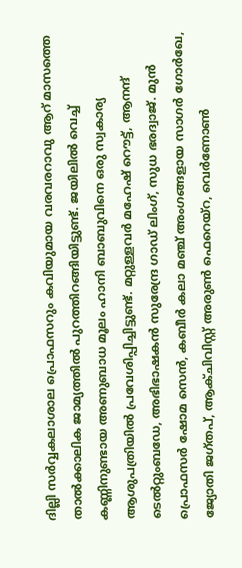ദില്ലി സർവ്വകലാശാല പ്രൊഫസറും കവിയുമായ വരവരറാവു ആറ് മാസത്തെ താൽക്കാലിക ജാമ്യത്തിൽ പുറത്തിറങ്ങിയിട്ടുണ്ട്. ജയിലിൽ വെച്ച് കണ്ണിനുണ്ടായ അണുബാധ മൂലം ഹാനി ബാബുവിനെ ഒരു സ്വകാര്യ ആശുപത്രിയിൽ പ്രവേശിപ്പിച്ചിട്ടുണ്ട്. മറ്റുള്ളവർ മഹേഷ് റൌട്ട്, ആനന്ദ് ടെൽറ്റുംബഡേ, അഭിഭാഷകൻ സുരേന്ദ്ര ഗാഡ് ലിംഗ്, സുധ ഭരദ്വാജ്. മുൻ പ്രൊഫസർ ഷോമ സെൻ, കബീർ കലാ മഞ്ച് അംഗങ്ങളായ സാഗർ ഗോർഖേ, ജ്യോതി ജഗ്തപ്, ആക്ചിവിസ്റ്റ് അരുൺ ഫെറെയ്റ, വെർണോൺ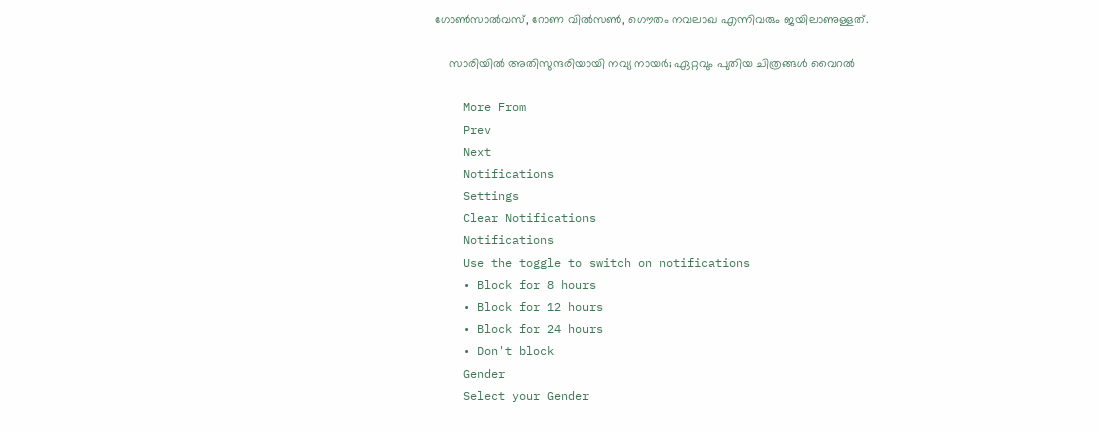ഗോൺസാൽവസ്, റോണ വിൽസൺ, ഗൌതം നവലാഖ എന്നിവരും ജയിലാണുള്ളത്.

    സാരിയില്‍ അതിസുന്ദരിയായി നവ്യ നായര്‍; ഏറ്റവും പുതിയ ചിത്രങ്ങള്‍ വൈറല്‍

    More From
    Prev
    Next
    Notifications
    Settings
    Clear Notifications
    Notifications
    Use the toggle to switch on notifications
    • Block for 8 hours
    • Block for 12 hours
    • Block for 24 hours
    • Don't block
    Gender
    Select your Gender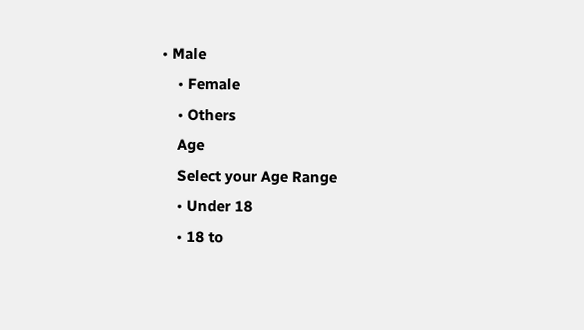• Male
    • Female
    • Others
    Age
    Select your Age Range
    • Under 18
    • 18 to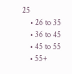25
    • 26 to 35
    • 36 to 45
    • 45 to 55
    • 55+